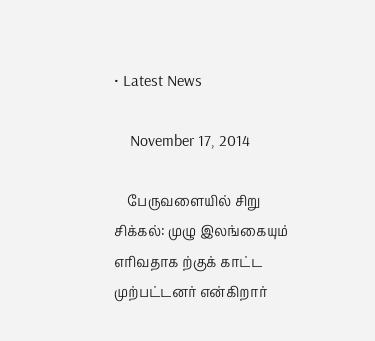• Latest News

    November 17, 2014

    பேருவளையில் சிறு சிக்கல்: முழு இலங்கையும் எரிவதாக ற்குக் காட்ட முற்பட்டனர் என்கிறார்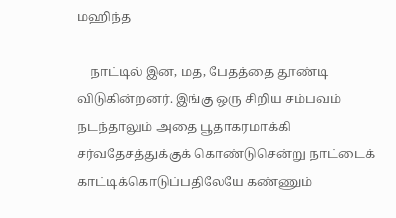மஹிந்த

    நாட்டில் இன, மத, பேதத்தை தூண்டி விடுகின்றனர். இங்கு ஒரு சிறிய சம்பவம் நடந்தாலும் அதை பூதாகரமாக்கி சர்வதேசத்துக்குக் கொண்டுசென்று நாட்டைக் காட்டிக்கொடுப்பதிலேயே கண்ணும்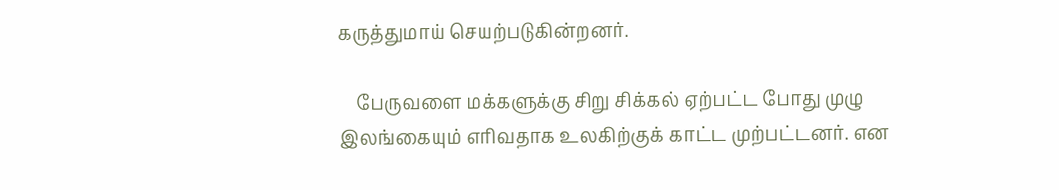கருத்துமாய் செயற்படுகின்றனர்.

    பேருவளை மக்களுக்கு சிறு சிக்கல் ஏற்பட்ட போது முழு இலங்கையும் எரிவதாக உலகிற்குக் காட்ட முற்பட்டனர். என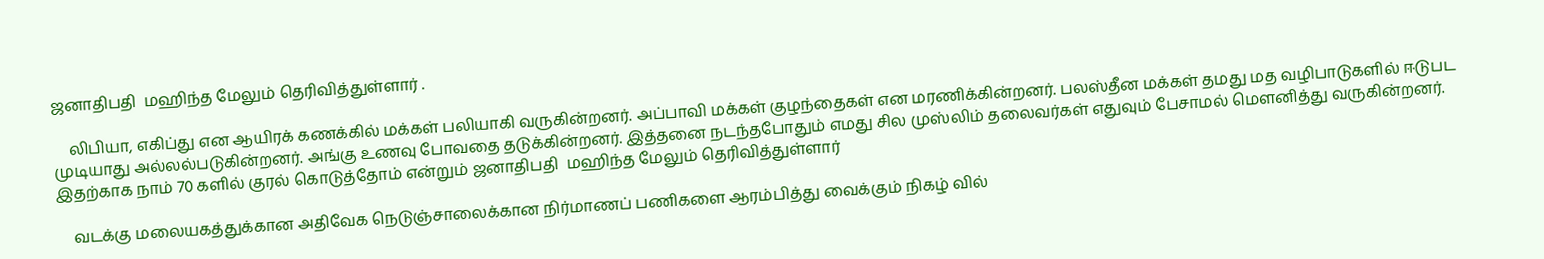ஜனாதிபதி  மஹிந்த மேலும் தெரிவித்துள்ளார் .

    லிபியா, எகிப்து என ஆயிரக் கணக்கில் மக்கள் பலியாகி வருகின்றனர். அப்பாவி மக்கள் குழந்தைகள் என மரணிக்கின்றனர். பலஸ்தீன மக்கள் தமது மத வழிபாடுகளில் ஈடுபட முடியாது அல்லல்படுகின்றனர். அங்கு உணவு போவதை தடுக்கின்றனர். இத்தனை நடந்தபோதும் எமது சில முஸ்லிம் தலைவர்கள் எதுவும் பேசாமல் மெளனித்து வருகின்றனர்.  இதற்காக நாம் 70 களில் குரல் கொடுத்தோம் என்றும் ஜனாதிபதி  மஹிந்த மேலும் தெரிவித்துள்ளார்

    வடக்கு மலையகத்துக்கான அதிவேக நெடுஞ்சாலைக்கான நிர்மாணப் பணிகளை ஆரம்பித்து வைக்கும் நிகழ் வில்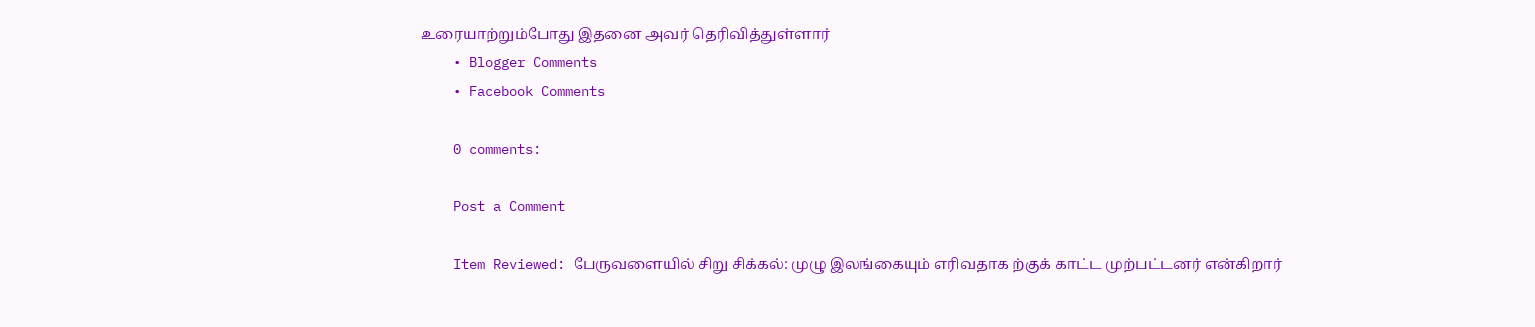உரையாற்றும்போது இதனை அவர் தெரிவித்துள்ளார்
    • Blogger Comments
    • Facebook Comments

    0 comments:

    Post a Comment

    Item Reviewed: பேருவளையில் சிறு சிக்கல்: முழு இலங்கையும் எரிவதாக ற்குக் காட்ட முற்பட்டனர் என்கிறார்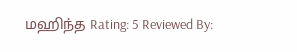மஹிந்த Rating: 5 Reviewed By: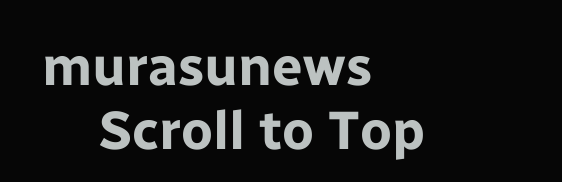murasunews
    Scroll to Top